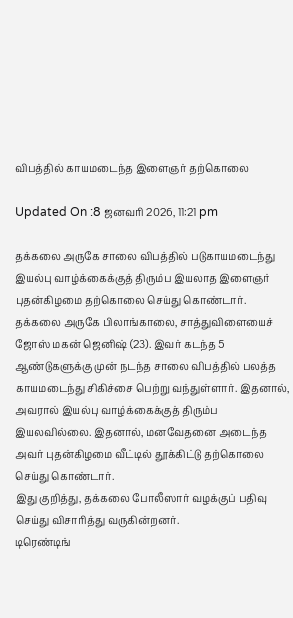விபத்தில் காயமடைந்த இளைஞர் தற்கொலை

Updated On :8 ஜனவரி 2026, 11:21 pm

தக்கலை அருகே சாலை விபத்தில் படுகாயமடைந்து இயல்பு வாழ்க்கைக்குத் திரும்ப இயலாத இளைஞர் புதன்கிழமை தற்கொலை செய்து கொண்டார்.
தக்கலை அருகே பிலாங்காலை, சாத்துவிளையைச் ஜோஸ் மகன் ஜெனிஷ் (23). இவர் கடந்த 5 ஆண்டுகளுக்கு முன் நடந்த சாலை விபத்தில் பலத்த காயமடைந்து சிகிச்சை பெற்று வந்துள்ளார். இதனால், அவரால் இயல்பு வாழ்க்கைக்குத் திரும்ப இயலவில்லை. இதனால், மனவேதனை அடைந்த அவர் புதன்கிழமை வீட்டில் தூக்கிட்டு தற்கொலை செய்து கொண்டார்.
இது குறித்து, தக்கலை போலீஸார் வழக்குப் பதிவு செய்து விசாரித்து வருகின்றனர்.
டிரெண்டிங்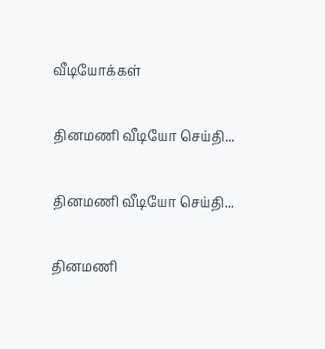வீடியோக்கள்

தினமணி வீடியோ செய்தி...

தினமணி வீடியோ செய்தி...

தினமணி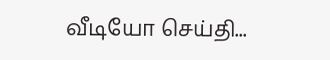வீடியோ செய்தி...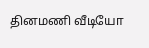தினமணி வீடியோ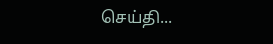செய்தி...